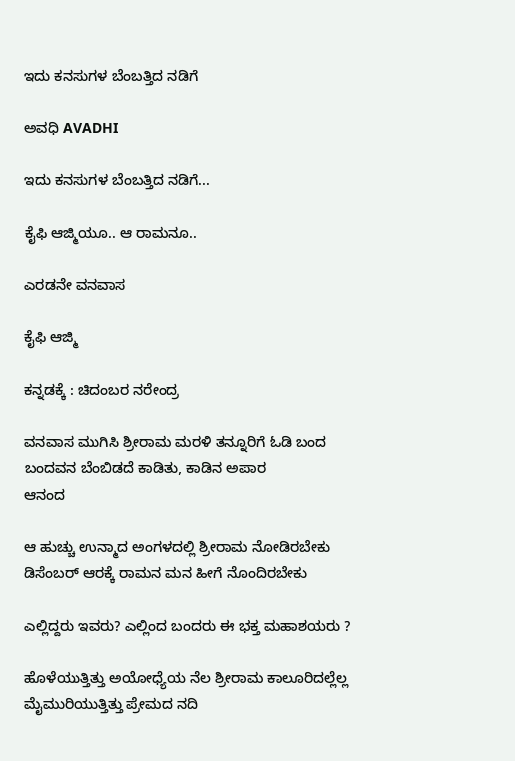ಇದು ಕನಸುಗಳ ಬೆಂಬತ್ತಿದ ನಡಿಗೆ‍

ಅವಧಿ AVADHI

ಇದು ಕನಸುಗಳ ಬೆಂಬತ್ತಿದ ನಡಿಗೆ...

ಕೈಫಿ ಆಜ್ಮಿಯೂ.. ಆ ರಾಮನೂ..

ಎರಡನೇ ವನವಾಸ

ಕೈಫಿ ಆಜ್ಮಿ

ಕನ್ನಡಕ್ಕೆ : ಚಿದಂಬರ ನರೇಂದ್ರ

ವನವಾಸ ಮುಗಿಸಿ ಶ್ರೀರಾಮ ಮರಳಿ ತನ್ನೂರಿಗೆ ಓಡಿ ಬಂದ
ಬಂದವನ ಬೆಂಬಿಡದೆ ಕಾಡಿತು, ಕಾಡಿನ ಅಪಾರ
ಆನಂದ

ಆ ಹುಚ್ಚು ಉನ್ಮಾದ ಅಂಗಳದಲ್ಲಿ ಶ್ರೀರಾಮ ನೋಡಿರಬೇಕು
ಡಿಸೆಂಬರ್ ಆರಕ್ಕೆ ರಾಮನ ಮನ ಹೀಗೆ ನೊಂದಿರಬೇಕು

ಎಲ್ಲಿದ್ದರು ಇವರು? ಎಲ್ಲಿಂದ ಬಂದರು ಈ ಭಕ್ತ ಮಹಾಶಯರು ?

ಹೊಳೆಯುತ್ತಿತ್ತು ಅಯೋಧ್ಯೆಯ ನೆಲ ಶ್ರೀರಾಮ ಕಾಲೂರಿದಲ್ಲೆಲ್ಲ
ಮೈಮುರಿಯುತ್ತಿತ್ತು ಪ್ರೇಮದ ನದಿ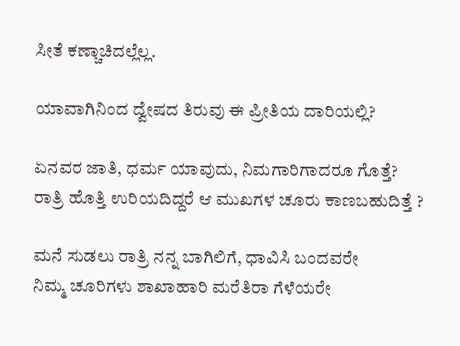ಸೀತೆ ಕಣ್ಚಾಚಿದಲ್ಲೆಲ್ಲ.

ಯಾವಾಗಿನಿಂದ ದ್ವೇಷದ ತಿರುವು ಈ ಪ್ರೀತಿಯ ದಾರಿಯಲ್ಲಿ?

ಏನವರ ಜಾತಿ, ಧರ್ಮ ಯಾವುದು, ನಿಮಗಾರಿಗಾದರೂ ಗೊತ್ತೆ?
ರಾತ್ರಿ ಹೊತ್ತಿ ಉರಿಯದಿದ್ದರೆ ಆ ಮುಖಗಳ ಚೂರು ಕಾಣಬಹುದಿತ್ತೆ ?

ಮನೆ ಸುಡಲು ರಾತ್ರಿ ನನ್ನ ಬಾಗಿಲಿಗೆ, ಧಾವಿಸಿ ಬಂದವರೇ
ನಿಮ್ಮ ಚೂರಿಗಳು ಶಾಖಾಹಾರಿ ಮರೆತಿರಾ ಗೆಳೆಯರೇ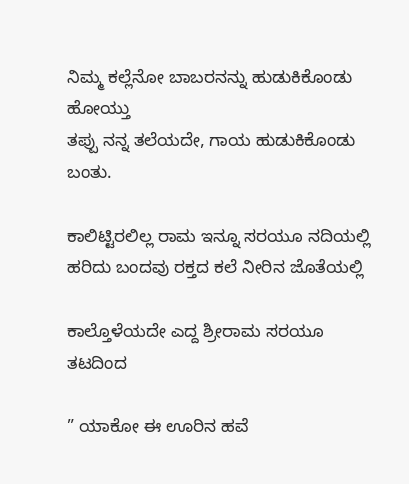ನಿಮ್ಮ ಕಲ್ಲೆನೋ ಬಾಬರನನ್ನು ಹುಡುಕಿಕೊಂಡು ಹೋಯ್ತು
ತಪ್ಪು ನನ್ನ ತಲೆಯದೇ, ಗಾಯ ಹುಡುಕಿಕೊಂಡು ಬಂತು.

ಕಾಲಿಟ್ಟಿರಲಿಲ್ಲ ರಾಮ ಇನ್ನೂ ಸರಯೂ ನದಿಯಲ್ಲಿ
ಹರಿದು ಬಂದವು ರಕ್ತದ ಕಲೆ ನೀರಿನ ಜೊತೆಯಲ್ಲಿ

ಕಾಲ್ತೊಳೆಯದೇ ಎದ್ದ ಶ್ರೀರಾಮ ಸರಯೂ ತಟದಿಂದ

” ಯಾಕೋ ಈ ಊರಿನ ಹವೆ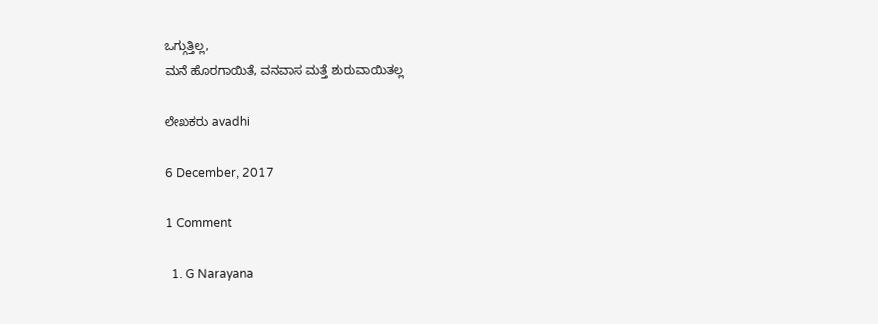ಒಗ್ಗುತ್ತಿಲ್ಲ,
ಮನೆ ಹೊರಗಾಯಿತೆ, ವನವಾಸ ಮತ್ತೆ ಶುರುವಾಯಿತಲ್ಲ

ಲೇಖಕರು avadhi

6 December, 2017

1 Comment

  1. G Narayana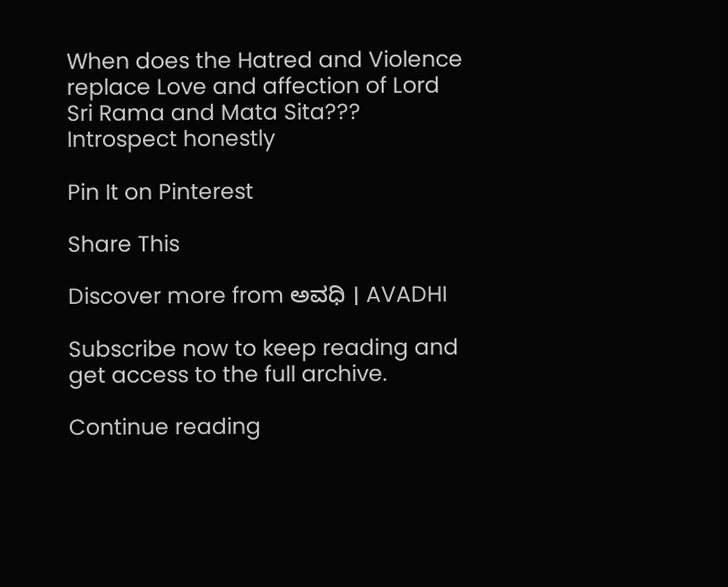When does the Hatred and Violence replace Love and affection of Lord Sri Rama and Mata Sita??? Introspect honestly

Pin It on Pinterest

Share This

Discover more from ಅವಧಿ । AVADHI

Subscribe now to keep reading and get access to the full archive.

Continue reading